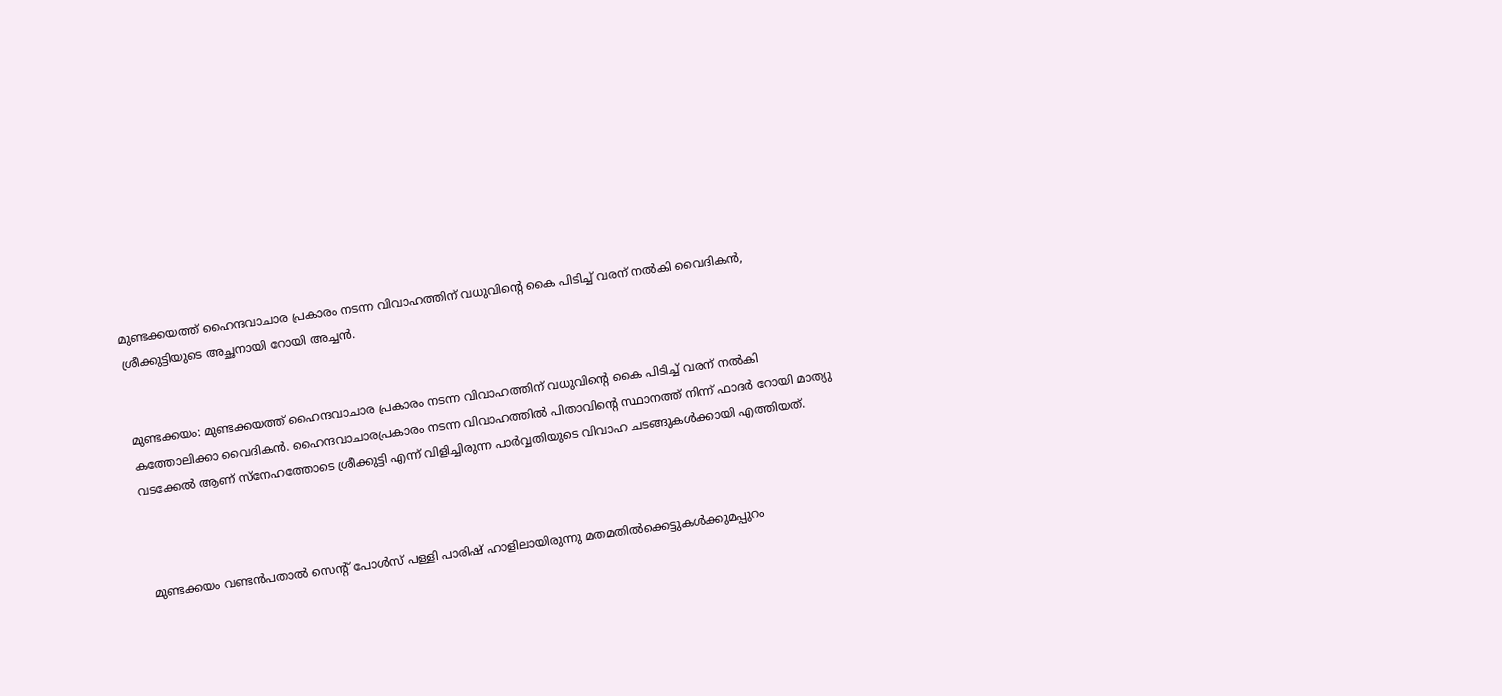മുണ്ടക്കയത്ത് ഹൈന്ദവാചാര പ്രകാരം നടന്ന വിവാഹത്തിന് വധുവിൻ്റെ കൈ പിടിച്ച് വരന് നൽകി വൈദികൻ, ശ്രീക്കുട്ടിയുടെ അച്ഛനായി റോയി അച്ചൻ.


മുണ്ടക്കയം: മുണ്ടക്കയത്ത് ഹൈന്ദവാചാര പ്രകാരം നടന്ന വിവാഹത്തിന് വധുവിൻ്റെ കൈ പിടിച്ച് വരന് നൽകി കത്തോലിക്കാ വൈദികൻ. ഹൈന്ദവാചാരപ്രകാരം നടന്ന വിവാഹത്തിൽ പിതാവിൻ്റെ സ്ഥാനത്ത് നിന്ന് ഫാദർ റോയി മാത്യു വടക്കേൽ ആണ് സ്നേഹത്തോടെ ശ്രീക്കുട്ടി എന്ന് വിളിച്ചിരുന്ന പാർവ്വതിയുടെ വിവാഹ ചടങ്ങുകൾക്കായി എത്തിയത്.



 മുണ്ടക്കയം വണ്ടൻപതാൽ സെൻ്റ് പോൾസ് പള്ളി പാരിഷ് ഹാളിലായിരുന്നു മതമതിൽക്കെട്ടുകൾക്കുമപ്പുറം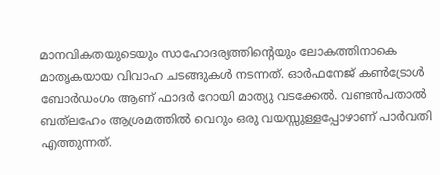മാനവികതയുടെയും സാഹോദര്യത്തിന്റെയും ലോകത്തിനാകെ മാതൃകയായ വിവാഹ ചടങ്ങുകൾ നടന്നത്. ഓർഫനേജ് കൺട്രോൾ ബോർഡംഗം ആണ് ഫാദർ റോയി മാത്യു വടക്കേൽ. വണ്ടൻപതാൽ ബത്‌ലഹേം ആശ്രമത്തിൽ വെറും ഒരു വയസ്സുള്ളപ്പോഴാണ് പാർവതി എത്തുന്നത്.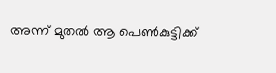അന്ന് മുതൽ ആ പെൺകുട്ടിക്ക്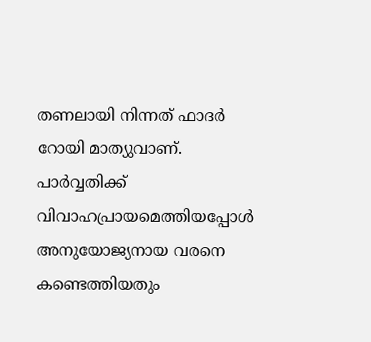തണലായി നിന്നത് ഫാദർ റോയി മാത്യുവാണ്. പാർവ്വതിക്ക് വിവാഹപ്രായമെത്തിയപ്പോൾ അനുയോജ്യനായ വരനെ കണ്ടെത്തിയതും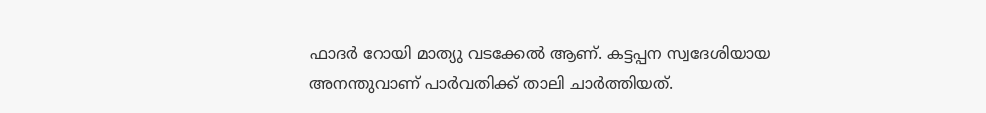ഫാദർ റോയി മാത്യു വടക്കേൽ ആണ്. കട്ടപ്പന സ്വദേശിയായ അനന്തുവാണ് പാർവതിക്ക് താലി ചാർത്തിയത്.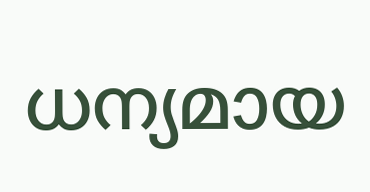ധന്യമായ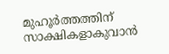മുഹൂർത്തത്തിന് സാക്ഷികളാകുവാൻ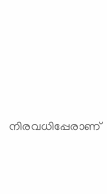നിരവധിപ്പേരാണ്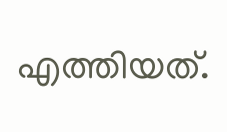എത്തിയത്.